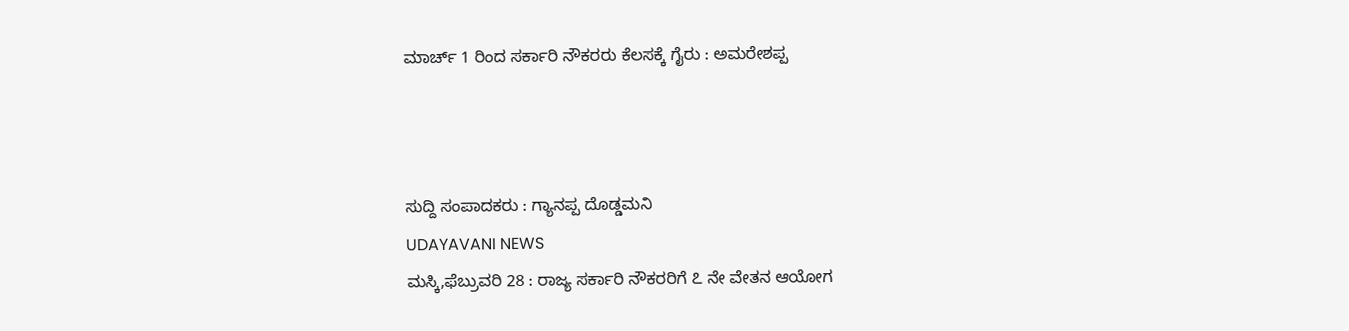ಮಾರ್ಚ್ 1 ರಿಂದ ಸರ್ಕಾರಿ ನೌಕರರು ಕೆಲಸಕ್ಕೆ ಗೈರು : ಅಮರೇಶಪ್ಪ



ಸುದ್ದಿ ಸಂಪಾದಕರು : ಗ್ಯಾನಪ್ಪ ದೊಡ್ಡಮನಿ
UDAYAVANI NEWS
ಮಸ್ಕಿ,ಫೆಬ್ರುವರಿ 28 : ರಾಜ್ಯ ಸರ್ಕಾರಿ ನೌಕರರಿಗೆ ೭ ನೇ ವೇತನ ಆಯೋಗ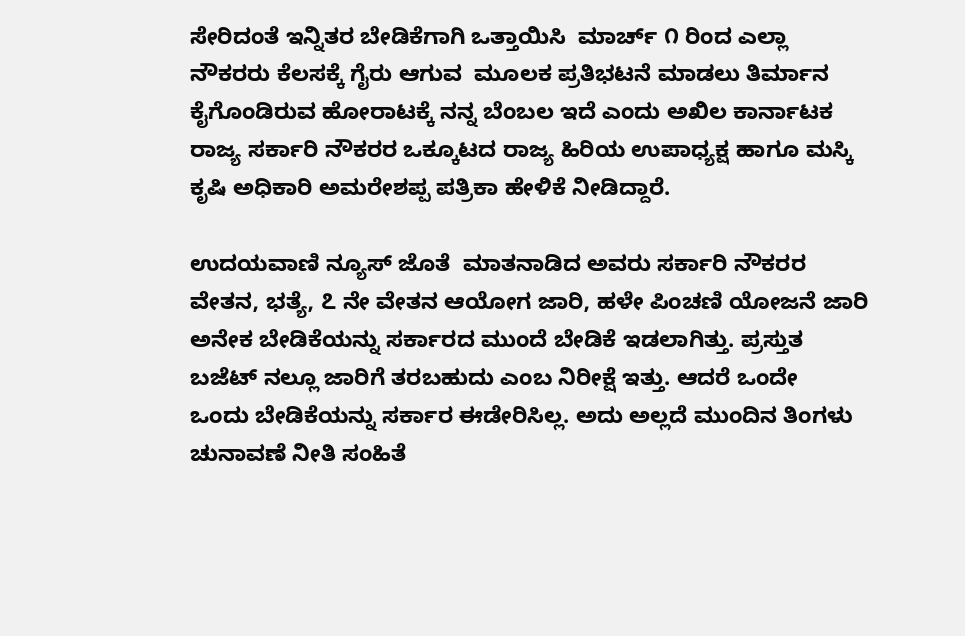ಸೇರಿದಂತೆ ಇನ್ನಿತರ ಬೇಡಿಕೆಗಾಗಿ ಒತ್ತಾಯಿಸಿ  ಮಾರ್ಚ್ ೧ ರಿಂದ ಎಲ್ಲಾ ನೌಕರರು ಕೆಲಸಕ್ಕೆ ಗೈರು ಆಗುವ  ಮೂಲಕ ಪ್ರತಿಭಟನೆ ಮಾಡಲು ತಿರ್ಮಾನ ಕೈಗೊಂಡಿರುವ ಹೋರಾಟಕ್ಕೆ ನನ್ನ ಬೆಂಬಲ ಇದೆ ಎಂದು ಅಖಿಲ ಕಾರ್ನಾಟಕ ರಾಜ್ಯ ಸರ್ಕಾರಿ ನೌಕರರ ಒಕ್ಕೂಟದ ರಾಜ್ಯ ಹಿರಿಯ ಉಪಾಧ್ಯಕ್ಷ ಹಾಗೂ ಮಸ್ಕಿ ಕೃಷಿ ಅಧಿಕಾರಿ ಅಮರೇಶಪ್ಪ ಪತ್ರಿಕಾ ಹೇಳಿಕೆ ನೀಡಿದ್ದಾರೆ.

ಉದಯವಾಣಿ ನ್ಯೂಸ್ ಜೊತೆ  ಮಾತನಾಡಿದ ಅವರು ಸರ್ಕಾರಿ ನೌಕರರ ವೇತನ, ಭತ್ಯೆ, ೭ ನೇ ವೇತನ ಆಯೋಗ ಜಾರಿ, ಹಳೇ ಪಿಂಚಣಿ ಯೋಜನೆ ಜಾರಿ ಅನೇಕ ಬೇಡಿಕೆಯನ್ನು ಸರ್ಕಾರದ ಮುಂದೆ ಬೇಡಿಕೆ ಇಡಲಾಗಿತ್ತು. ಪ್ರಸ್ತುತ ಬಜೆಟ್ ನಲ್ಲೂ ಜಾರಿಗೆ ತರಬಹುದು ಎಂಬ ನಿರೀಕ್ಷೆ ಇತ್ತು. ಆದರೆ ಒಂದೇ
ಒಂದು ಬೇಡಿಕೆಯನ್ನು ಸರ್ಕಾರ ಈಡೇರಿಸಿಲ್ಲ. ಅದು ಅಲ್ಲದೆ ಮುಂದಿನ ತಿಂಗಳು ಚುನಾವಣೆ ನೀತಿ ಸಂಹಿತೆ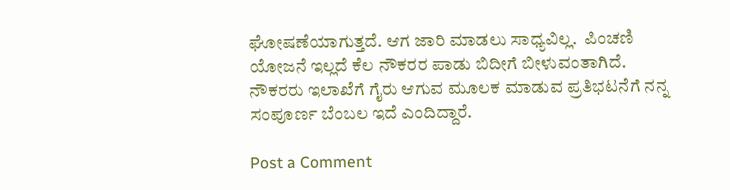ಘೋಷಣೆಯಾಗುತ್ತದೆ. ಆಗ ಜಾರಿ ಮಾಡಲು ಸಾಧ್ಯವಿಲ್ಲ.  ಪಿಂಚಣಿ ಯೋಜನೆ ಇಲ್ಲದೆ ಕೆಲ ನೌಕರರ ಪಾಡು ಬಿದೀಗೆ ಬೀಳುವಂತಾಗಿದೆ. ನೌಕರರು ಇಲಾಖೆಗೆ ಗೈರು ಆಗುವ ಮೂಲಕ ಮಾಡುವ ಪ್ರತಿಭಟನೆಗೆ ನನ್ನ ಸಂಪೂರ್ಣ ಬೆಂಬಲ ಇದೆ ಎಂದಿದ್ದಾರೆ.

Post a Comment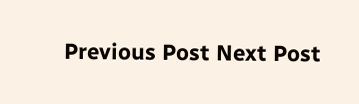Previous Post Next Post